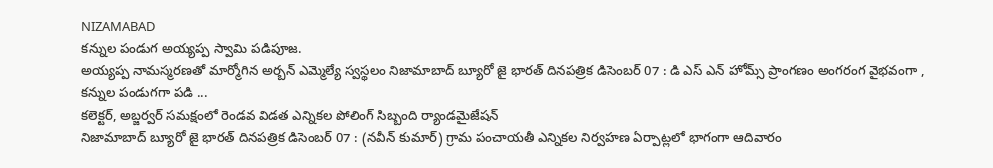NIZAMABAD
కన్నుల పండుగ అయ్యప్ప స్వామి పడిపూజ.
అయ్యప్ప నామస్మరణతో మార్మోగిన అర్బన్ ఎమ్మెల్యే స్వస్థలం నిజామాబాద్ బ్యూరో జై భారత్ దినపత్రిక డిసెంబర్ 07 : డి ఎస్ ఎన్ హోమ్స్ ప్రాంగణం అంగరంగ వైభవంగా , కన్నుల పండుగగా పడి ...
కలెక్టర్, అబ్జర్వర్ సమక్షంలో రెండవ విడత ఎన్నికల పోలింగ్ సిబ్బంది ర్యాండమైజేషన్
నిజామాబాద్ బ్యూరో జై భారత్ దినపత్రిక డిసెంబర్ 07 : (నవీన్ కుమార్) గ్రామ పంచాయతీ ఎన్నికల నిర్వహణ ఏర్పాట్లలో భాగంగా ఆదివారం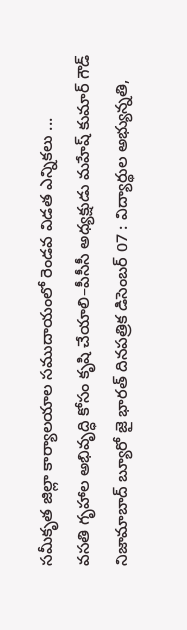సమీకృత జిల్లా కార్యాలయాల సముదాయంలో రెండవ విడత ఎన్నికలు ...
వసతి గృహాల అభివృద్ధి కోసం కృషి చేయాలి–పీసీసీ అధ్యక్షుడు మహేష్ కుమార్ గౌడ్
నిజామాబాద్ బ్యూరో జై భారత్ దినపత్రిక డిసెంబర్ 07 : విద్యార్థుల అభ్యున్నతి,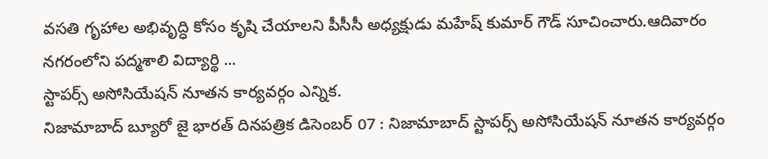వసతి గృహాల అభివృద్ధి కోసం కృషి చేయాలని పీసీసీ అధ్యక్షుడు మహేష్ కుమార్ గౌడ్ సూచించారు.ఆదివారం నగరంలోని పద్మశాలి విద్యార్థి ...
స్టాపర్స్ అసోసియేషన్ నూతన కార్యవర్గం ఎన్నిక.
నిజామాబాద్ బ్యూరో జై భారత్ దినపత్రిక డిసెంబర్ 07 : నిజామాబాద్ స్టాపర్స్ అసోసియేషన్ నూతన కార్యవర్గం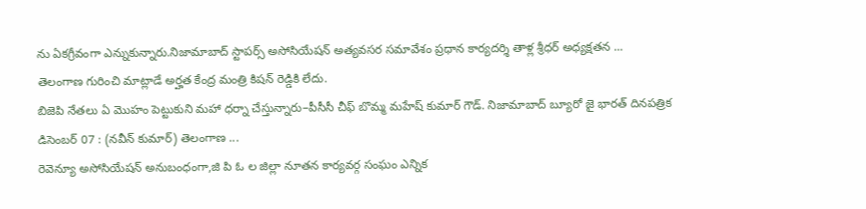ను ఏకగ్రీవంగా ఎన్నుకున్నారు.నిజామాబాద్ స్టాపర్స్ అసోసియేషన్ అత్యవసర సమావేశం ప్రధాన కార్యదర్శి తాళ్ల శ్రీధర్ అధ్యక్షతన ...
తెలంగాణ గురించి మాట్లాడే అర్హత కేంద్ర మంత్రి కిషన్ రెడ్డికి లేదు.
బిజెపి నేతలు ఏ మొహం పెట్టుకుని మహా ధర్నా చేస్తున్నారు–పీసీసీ చీఫ్ బొమ్మ మహేష్ కుమార్ గౌడ్. నిజామాబాద్ బ్యూరో జై భారత్ దినపత్రిక డిసెంబర్ 07 : (నవీన్ కుమార్) తెలంగాణ ...
రెవెన్యూ అసోసియేషన్ అనుబంధంగా,జి పి ఓ ల జిల్లా నూతన కార్యవర్గ సంఘం ఎన్నిక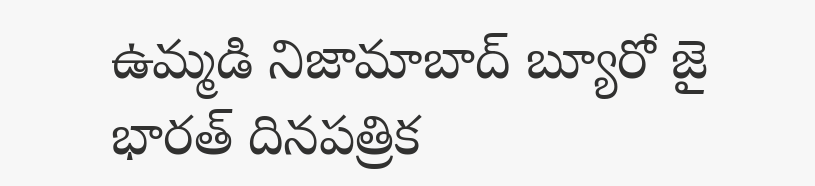ఉమ్మడి నిజామాబాద్ బ్యూరో జై భారత్ దినపత్రిక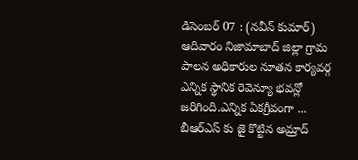డిసెంబర్ 07 : (నవీన్ కుమార్) ఆదివారం నిజామాబాద్ జిల్లా గ్రామ పాలన అధికారుల నూతన కార్యవర్గ ఎన్నిక స్థానిక రెవెన్యూ భవన్లో జరిగింది.ఎన్నిక ఏకగ్రీవంగా ...
బీఆర్ఎస్ కు జై కొట్టిన అమ్రాద్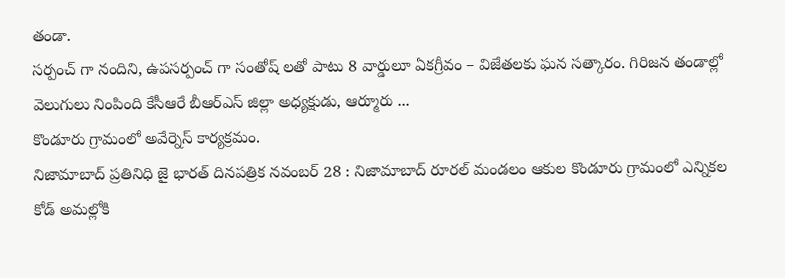తండా.
సర్పంచ్ గా నందిని, ఉపసర్పంచ్ గా సంతోష్ లతో పాటు 8 వార్డులూ ఏకగ్రీవం – విజేతలకు ఘన సత్కారం. గిరిజన తండాల్లో వెలుగులు నింపింది కేసీఆరే బీఆర్ఎస్ జిల్లా అధ్యక్షుడు, ఆర్మూరు ...
కొండూరు గ్రామంలో అవేర్నెస్ కార్యక్రమం.
నిజామాబాద్ ప్రతినిధి జై భారత్ దినపత్రిక నవంబర్ 28 : నిజామాబాద్ రూరల్ మండలం ఆకుల కొండూరు గ్రామంలో ఎన్నికల కోడ్ అమల్లోకి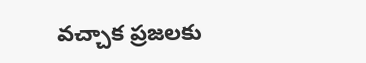వచ్చాక ప్రజలకు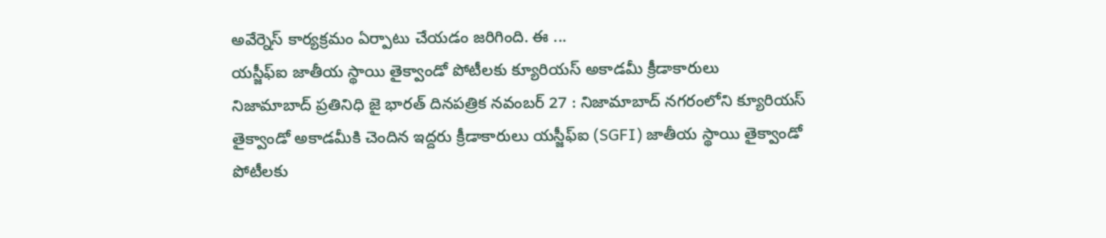అవేర్నెస్ కార్యక్రమం ఏర్పాటు చేయడం జరిగింది. ఈ ...
యస్జీఫ్ఐ జాతీయ స్థాయి తైక్వాండో పోటీలకు క్యూరియస్ అకాడమీ క్రీడాకారులు
నిజామాబాద్ ప్రతినిధి జై భారత్ దినపత్రిక నవంబర్ 27 : నిజామాబాద్ నగరంలోని క్యూరియస్ తైక్వాండో అకాడమీకి చెందిన ఇద్దరు క్రీడాకారులు యస్జీఫ్ఐ (SGFI) జాతీయ స్థాయి తైక్వాండో పోటీలకు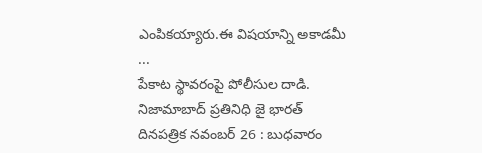ఎంపికయ్యారు.ఈ విషయాన్ని అకాడమీ ...
పేకాట స్థావరంపై పోలీసుల దాడి.
నిజామాబాద్ ప్రతినిధి జై భారత్ దినపత్రిక నవంబర్ 26 : బుధవారం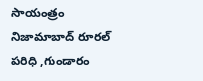సాయంత్రం నిజామాబాద్ రూరల్ పరిధి ,గుండారం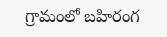గ్రామంలో బహిరంగ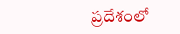ప్రదేశంలో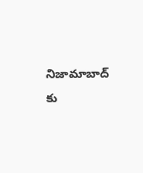నిజామాబాద్ కు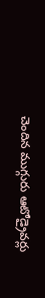చెందిన ముగ్గురు ఆటోడ్రైవర్లు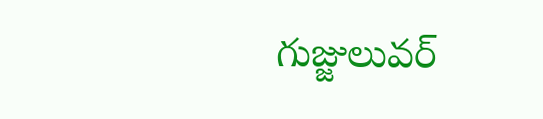గుజ్జులువర్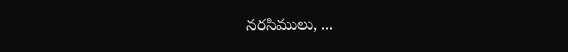నరసిములు, ...